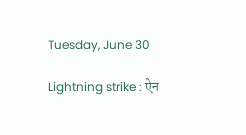Tuesday, June 30

Lightning strike : ऐन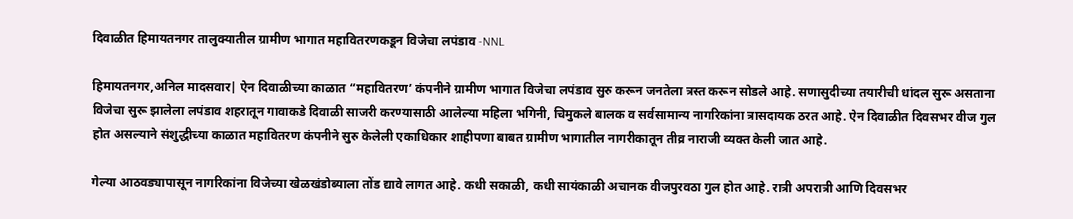दिवाळीत हिमायतनगर तालुक्यातील ग्रामीण भागात महावितरणकडून विजेचा लपंडाव -NNL

हिमायतनगर,अनिल मादसवार| ऐन दिवाळीच्या काळात “महावितरण’ कंपनीने ग्रामीण भागात विजेचा लपंडाव सुरु करून जनतेला त्रस्त करून सोडले आहे. सणासुदीच्या तयारीची धांदल सुरू असताना विजेचा सुरू झालेला लपंडाव शहरातून गावाकडे दिवाळी साजरी करण्यासाठी आलेल्या महिला भगिनी, चिमुकले बालक व सर्वसामान्य नागरिकांना त्रासदायक ठरत आहे. ऐन दिवाळीत दिवसभर वीज गुल होत असल्याने संशुद्धीच्या काळात महावितरण कंपनीने सुरु केलेली एकाधिकार शाहीपणा बाबत ग्रामीण भागातील नागरीकातून तीव्र नाराजी व्यक्त केली जात आहे.

गेल्या आठवड्यापासून नागरिकांना विजेच्या खेळखंडोब्याला तोंड द्यावे लागत आहे. कधी सकाळी, कधी सायंकाळी अचानक वीजपुरवठा गुल होत आहे. रात्री अपरात्री आणि दिवसभर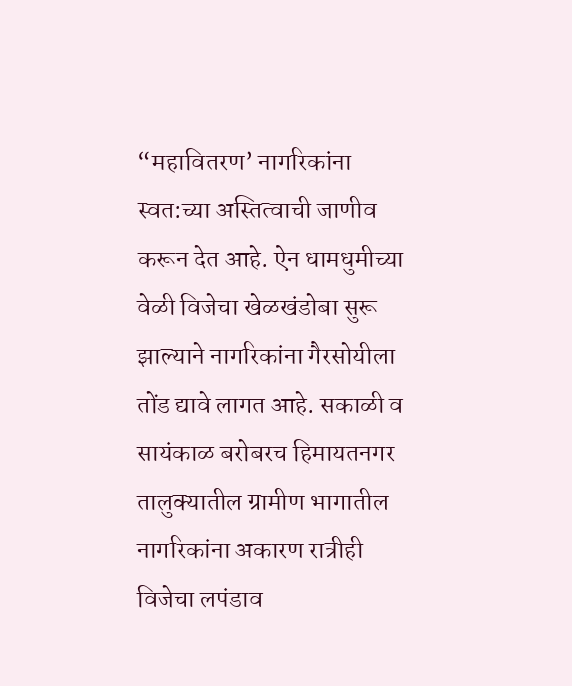“महावितरण’ नागरिकांना स्वत:च्या अस्तित्वाची जाणीव करून देत आहे. ऐन धामधुमीच्या वेळी विजेचा खेळखंडोबा सुरू झाल्याने नागरिकांना गैरसोयीला तोंड द्यावे लागत आहे. सकाळी व सायंकाळ बरोबरच हिमायतनगर तालुक्यातील ग्रामीण भागातील नागरिकांना अकारण रात्रीही विजेचा लपंडाव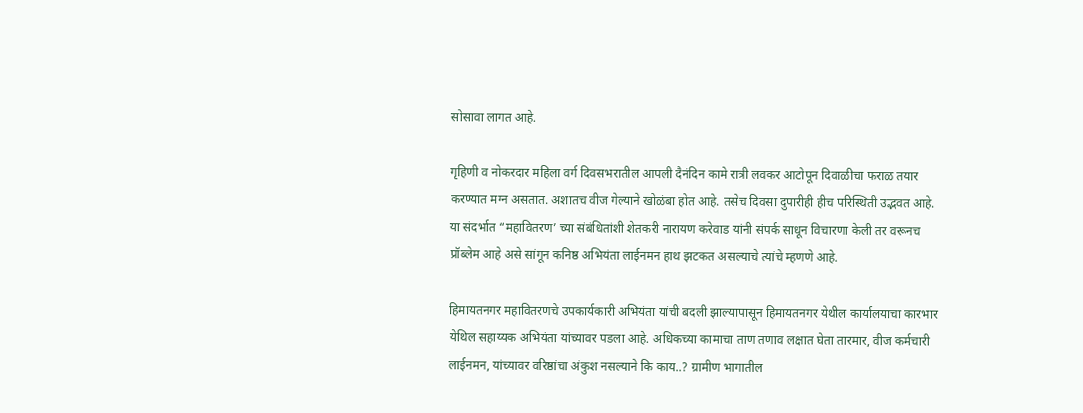सोसावा लागत आहे.

गृहिणी व नोकरदार महिला वर्ग दिवसभरातील आपली दैनंदिन कामे रात्री लवकर आटोपून दिवाळीचा फराळ तयार करण्यात मग्न असतात. अशातच वीज गेल्याने खोळंबा होत आहे. तसेच दिवसा दुपारीही हीच परिस्थिती उद्भवत आहे. या संदर्भात “महावितरण’ च्या संबंधितांशी शेतकरी नारायण करेवाड यांनी संपर्क साधून विचारणा केली तर वरूनच प्रॉब्लेम आहे असे सांगून कनिष्ठ अभियंता लाईनमन हाथ झटकत असल्याचे त्यांचे म्हणणे आहे.

हिमायतनगर महावितरणचे उपकार्यकारी अभियंता यांची बदली झाल्यापासून हिमायतनगर येथील कार्यालयाचा कारभार येथिल सहाय्यक अभियंता यांच्यावर पडला आहे. अधिकच्या कामाचा ताण तणाव लक्षात घेता तारमार, वीज कर्मचारी लाईनमन, यांच्यावर वरिष्ठांचा अंकुश नसल्याने कि काय..? ग्रामीण भागातील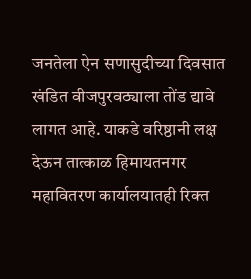जनतेला ऐन सणासुदीच्या दिवसात खंडित वीजपुरवठ्याला तोंड द्यावे लागत आहे. याकडे वरिष्ठानी लक्ष देऊन तात्काळ हिमायतनगर महावितरण कार्यालयातही रिक्त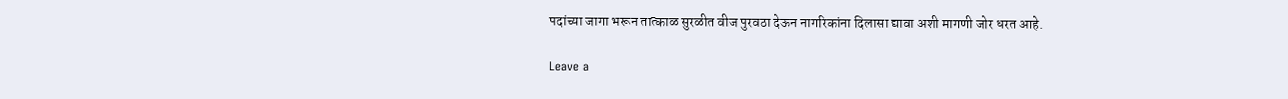पदांच्या जागा भरून तात्काळ सुरळीत वीज पुरवठा देऊन नागरिकांना दिलासा द्यावा अशी मागणी जोर धरत आहे.

Leave a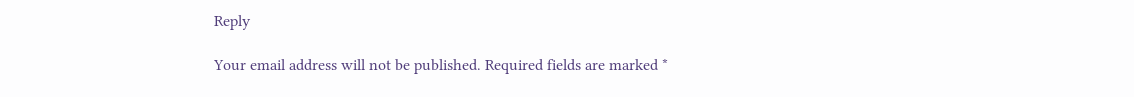Reply

Your email address will not be published. Required fields are marked *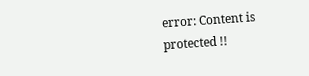error: Content is protected !!